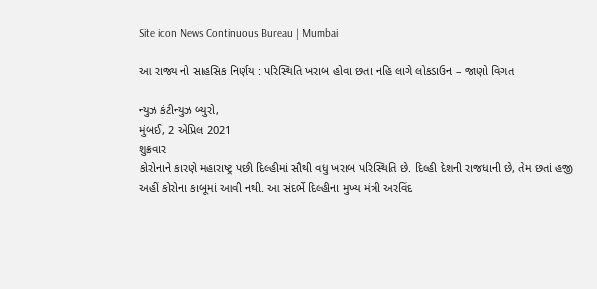Site icon News Continuous Bureau | Mumbai

આ રાજ્ય નો સાહસિક નિર્ણય : પરિસ્થિતિ ખરાબ હોવા છતા નહિ લાગે લોકડાઉન – જાણો વિગત

ન્યુઝ કંટીન્યુઝ બ્યુરો,
મુંબઈ, 2 એપ્રિલ 2021
શુક્રવાર
કોરોનાને કારણે મહારાષ્ટ્ર પછી દિલ્હીમાં સૌથી વધુ ખરાબ પરિસ્થિતિ છે. દિલ્હી દેશની રાજધાની છે, તેમ છતાં હજી અહીં કોરોના કાબૂમાં આવી નથી. આ સંદર્ભે દિલ્હીના મુખ્ય મંત્રી અરવિંદ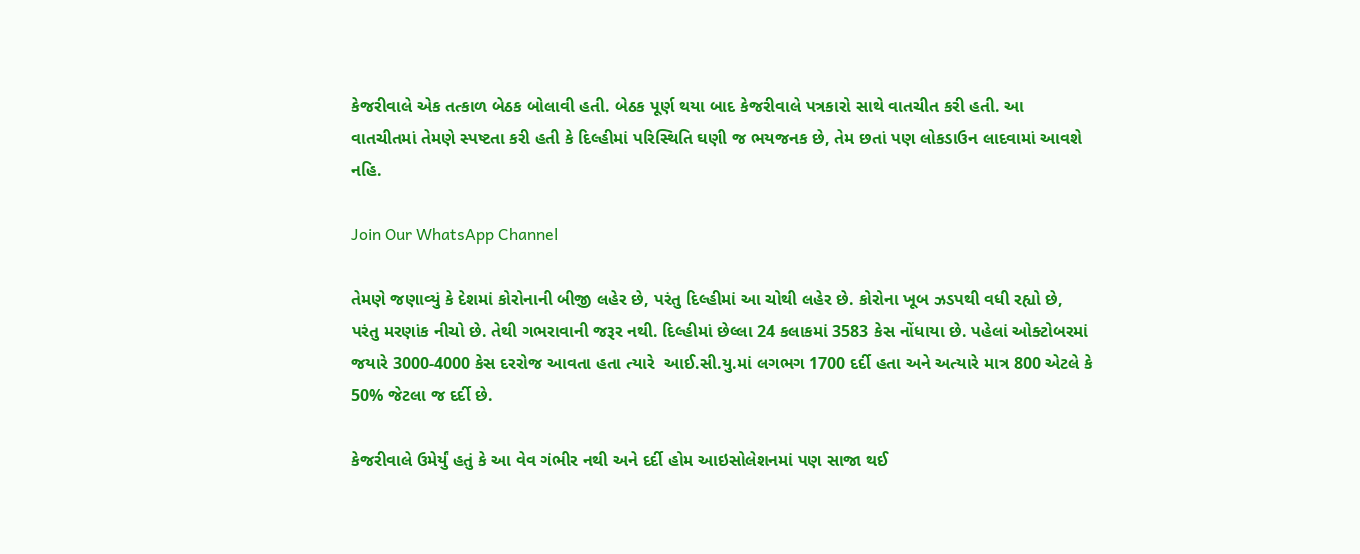કેજરીવાલે એક તત્કાળ બેઠક બોલાવી હતી. બેઠક પૂર્ણ થયા બાદ કેજરીવાલે પત્રકારો સાથે વાતચીત કરી હતી. આ વાતચીતમાં તેમણે સ્પષ્ટતા કરી હતી કે દિલ્હીમાં પરિસ્થિતિ ઘણી જ ભયજનક છે, તેમ છતાં પણ લોકડાઉન લાદવામાં આવશે નહિ.

Join Our WhatsApp Channel

તેમણે જણાવ્યું કે દેશમાં કોરોનાની બીજી લહેર છે, પરંતુ દિલ્હીમાં આ ચોથી લહેર છે. કોરોના ખૂબ ઝડપથી વધી રહ્યો છે, પરંતુ મરણાંક નીચો છે. તેથી ગભરાવાની જરૂર નથી. દિલ્હીમાં છેલ્લા 24 કલાકમાં 3583 કેસ નોંધાયા છે. પહેલાં ઓક્ટોબરમાં જયારે 3000-4000 કેસ દરરોજ આવતા હતા ત્યારે  આઈ.સી.યુ.માં લગભગ 1700 દર્દી હતા અને અત્યારે માત્ર 800 એટલે કે 50% જેટલા જ દર્દી છે.

કેજરીવાલે ઉમેર્યું હતું કે આ વેવ ગંભીર નથી અને દર્દી હોમ આઇસોલેશનમાં પણ સાજા થઈ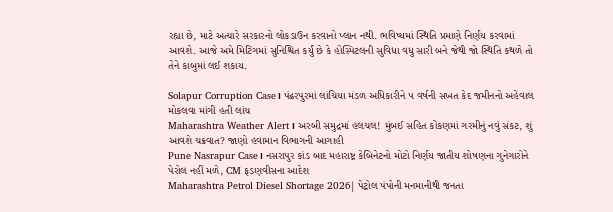રહ્યા છે, માટે અત્યારે સરકારનો લોકડાઉન કરવાનો પ્લાન નથી. ભવિષ્યમાં સ્થિતિ પ્રમાણે નિર્ણય કરવામાં આવશે. આજે અમે મિટિંગમાં સુનિશ્ચિત કર્યું છે કે હોસ્પિટલની સુવિધા વધુ સારી બને જેથી જો સ્થિતિ કથળે તો તેને કાબુમાં લઈ શકાય.

Solapur Corruption Case। પંઢરપુરમાં લાંચિયા મંડળ અધિકારીને ૫ વર્ષની સખત કેદ જમીનનો અહેવાલ મોકલવા માંગી હતી લાંચ
Maharashtra Weather Alert। અરબી સમુદ્રમાં હલચલ! મુંબઈ સહિત કોંકણમાં ગરમીનું નવું સંકટ, શું આવશે ચક્રવાત? જાણો હવામાન વિભાગની આગાહી
Pune Nasrapur Case। નસરાપુર કાંડ બાદ મહારાષ્ટ્ર કેબિનેટનો મોટો નિર્ણય જાતીય શોષણના ગુનેગારોને પેરોલ નહીં મળે, CM ફડણવીસના આદેશ
Maharashtra Petrol Diesel Shortage 2026| પેટ્રોલ પંપોની મનમાનીથી જનતા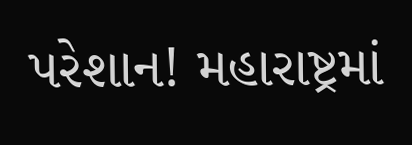પરેશાન! મહારાષ્ટ્રમાં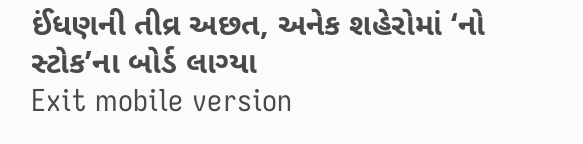ઈંધણની તીવ્ર અછત, અનેક શહેરોમાં ‘નો સ્ટોક’ના બોર્ડ લાગ્યા
Exit mobile version